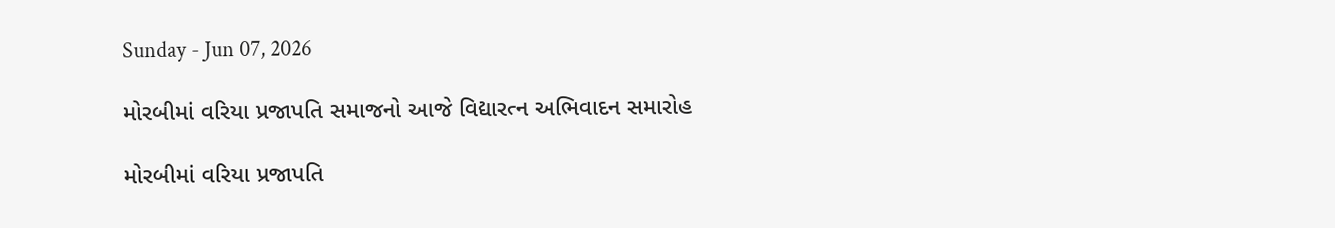Sunday - Jun 07, 2026

મોરબીમાં વરિયા પ્રજાપતિ સમાજનો આજે વિદ્યારત્ન અભિવાદન સમારોહ

મોરબીમાં વરિયા પ્રજાપતિ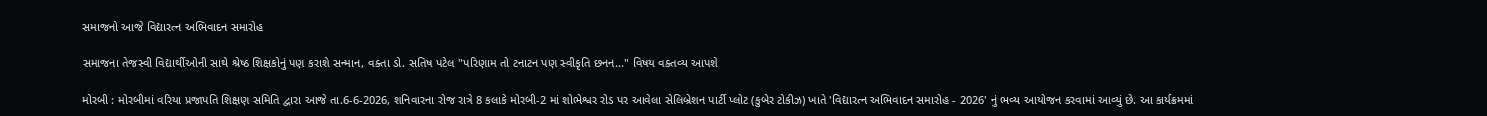સમાજનો આજે વિદ્યારત્ન અભિવાદન સમારોહ

સમાજના તેજસ્વી વિદ્યાર્થીઓની સાથે શ્રેષ્ઠ શિક્ષકોનું પણ કરાશે સન્માન, વક્તા ડો. સતિષ પટેલ "પરિણામ તો ટનાટન પણ સ્વીકૃતિ છનન..." વિષય વક્તવ્ય આપશે

મોરબી : મોરબીમાં વરિયા પ્રજાપતિ શિક્ષણ સમિતિ દ્વારા આજે તા.6-6-2026, શનિવારના રોજ રાત્રે 8 કલાકે મોરબી-2 માં શોભેશ્વર રોડ પર આવેલા સેલિબ્રેશન પાર્ટી પ્લોટ (કુબેર ટોકીઝ) ખાતે 'વિદ્યારત્ન અભિવાદન સમારોહ - 2026' નું ભવ્ય આયોજન કરવામાં આવ્યું છે. આ કાર્યક્રમમાં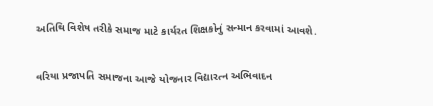અતિથિ વિશેષ તરીકે સમાજ માટે કાર્યરત શિક્ષકોનું સન્માન કરવામાં આવશે.

વરિયા પ્રજાપતિ સમાજના આજે યોજનાર વિદ્યારત્ન અભિવાદન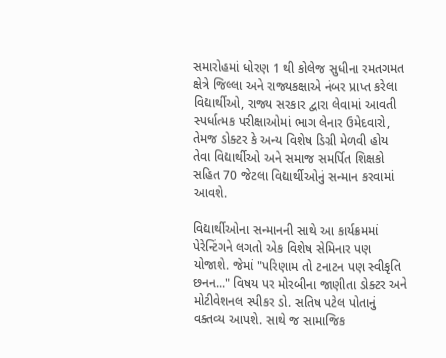સમારોહમાં ધોરણ 1 થી કોલેજ સુધીના રમતગમત ક્ષેત્રે જિલ્લા અને રાજ્યકક્ષાએ નંબર પ્રાપ્ત કરેલા વિદ્યાર્થીઓ, રાજ્ય સરકાર દ્વારા લેવામાં આવતી સ્પર્ધાત્મક પરીક્ષાઓમાં ભાગ લેનાર ઉમેદવારો, તેમજ ડોક્ટર કે અન્ય વિશેષ ડિગ્રી મેળવી હોય તેવા વિદ્યાર્થીઓ અને સમાજ સમર્પિત શિક્ષકો સહિત 70 જેટલા વિદ્યાર્થીઓનું સન્માન કરવામાં આવશે.

વિદ્યાર્થીઓના સન્માનની સાથે આ કાર્યક્રમમાં પેરેન્ટિંગને લગતો એક વિશેષ સેમિનાર પણ યોજાશે. જેમાં "પરિણામ તો ટનાટન પણ સ્વીકૃતિ છનન..." વિષય પર મોરબીના જાણીતા ડોક્ટર અને મોટીવેશનલ સ્પીકર ડો. સતિષ પટેલ પોતાનું વક્તવ્ય આપશે. સાથે જ સામાજિક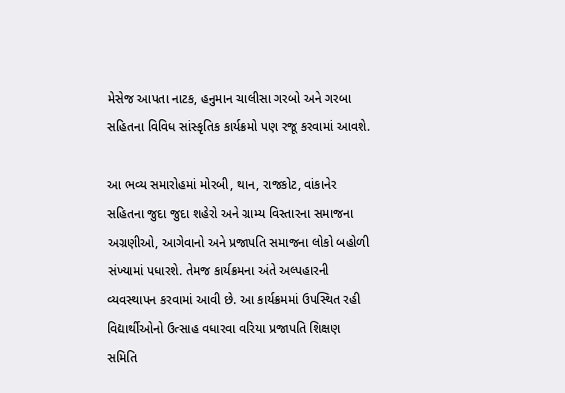મેસેજ આપતા નાટક, હનુમાન ચાલીસા ગરબો અને ગરબા સહિતના વિવિધ સાંસ્કૃતિક કાર્યક્રમો પણ રજૂ કરવામાં આવશે.

આ ભવ્ય સમારોહમાં મોરબી, થાન, રાજકોટ, વાંકાનેર સહિતના જુદા જુદા શહેરો અને ગ્રામ્ય વિસ્તારના સમાજના અગ્રણીઓ, આગેવાનો અને પ્રજાપતિ સમાજના લોકો બહોળી સંખ્યામાં પધારશે. તેમજ કાર્યક્રમના અંતે અલ્પહારની વ્યવસ્થાપન કરવામાં આવી છે. આ કાર્યક્રમમાં ઉપસ્થિત રહી વિદ્યાર્થીઓનો ઉત્સાહ વધારવા વરિયા પ્રજાપતિ શિક્ષણ સમિતિ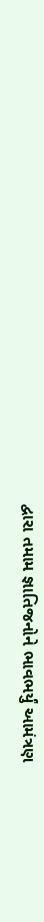દ્વારા તમામ જ્ઞાતિજનોને ભાવભર્યું આમંત્રણ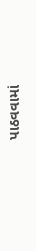પાઠવવામાં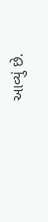આવ્યું છે.